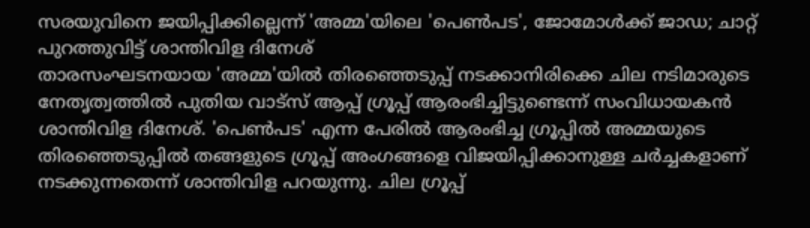സരയുവിനെ ജയിപ്പിക്കില്ലെന്ന് 'അമ്മ'യിലെ 'പെൺപട', ജോമോൾക്ക് ജാഡ; ചാറ്റ് പുറത്തുവിട്ട് ശാന്തിവിള ദിനേശ്
താരസംഘടനയായ 'അമ്മ'യിൽ തിരഞ്ഞെടുപ്പ് നടക്കാനിരിക്കെ ചില നടിമാരുടെ നേതൃത്വത്തിൽ പുതിയ വാട്സ് ആപ്പ് ഗ്രൂപ്പ് ആരംഭിച്ചിട്ടുണ്ടെന്ന് സംവിധായകൻ ശാന്തിവിള ദിനേശ്. 'പെൺപട' എന്ന പേരിൽ ആരംഭിച്ച ഗ്രൂപ്പിൽ അമ്മയുടെ തിരഞ്ഞെടുപ്പിൽ തങ്ങളുടെ ഗ്രൂപ്പ് അംഗങ്ങളെ വിജയിപ്പിക്കാനുള്ള ചർച്ചകളാണ് നടക്കുന്നതെന്ന് ശാന്തിവിള പറയുന്നു. ചില ഗ്രൂപ്പ്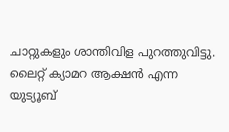ചാറ്റുകളും ശാന്തിവിള പുറത്തുവിട്ടു. ലൈറ്റ് ക്യാമറ ആക്ഷൻ എന്ന യുട്യൂബ്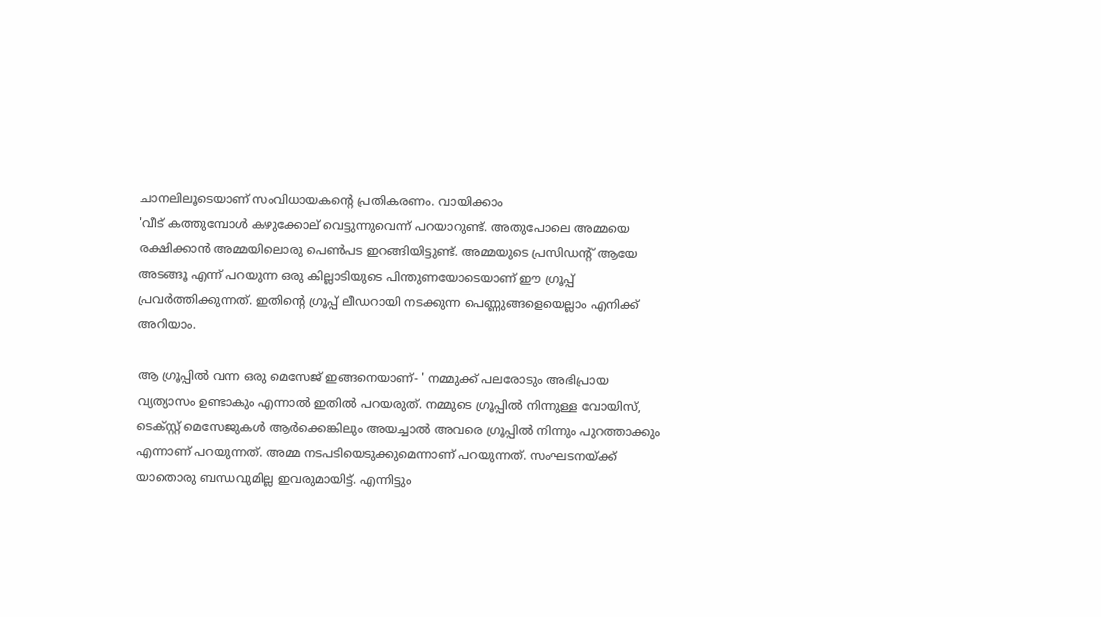ചാനലിലൂടെയാണ് സംവിധായകന്റെ പ്രതികരണം. വായിക്കാം
'വീട് കത്തുമ്പോൾ കഴുക്കോല് വെട്ടുന്നുവെന്ന് പറയാറുണ്ട്. അതുപോലെ അമ്മയെ രക്ഷിക്കാൻ അമ്മയിലൊരു പെൺപട ഇറങ്ങിയിട്ടുണ്ട്. അമ്മയുടെ പ്രസിഡന്റ് ആയേ അടങ്ങൂ എന്ന് പറയുന്ന ഒരു കില്ലാടിയുടെ പിന്തുണയോടെയാണ് ഈ ഗ്രൂപ്പ് പ്രവർത്തിക്കുന്നത്. ഇതിന്റെ ഗ്രൂപ്പ് ലീഡറായി നടക്കുന്ന പെണ്ണുങ്ങളെയെല്ലാം എനിക്ക് അറിയാം.

ആ ഗ്രൂപ്പിൽ വന്ന ഒരു മെസേജ് ഇങ്ങനെയാണ്- ' നമ്മുക്ക് പലരോടും അഭിപ്രായ വ്യത്യാസം ഉണ്ടാകും എന്നാൽ ഇതിൽ പറയരുത്. നമ്മുടെ ഗ്രൂപ്പിൽ നിന്നുള്ള വോയിസ്, ടെക്സ്റ്റ് മെസേജുകൾ ആർക്കെങ്കിലും അയച്ചാൽ അവരെ ഗ്രൂപ്പിൽ നിന്നും പുറത്താക്കും എന്നാണ് പറയുന്നത്. അമ്മ നടപടിയെടുക്കുമെന്നാണ് പറയുന്നത്. സംഘടനയ്ക്ക് യാതൊരു ബന്ധവുമില്ല ഇവരുമായിട്ട്. എന്നിട്ടും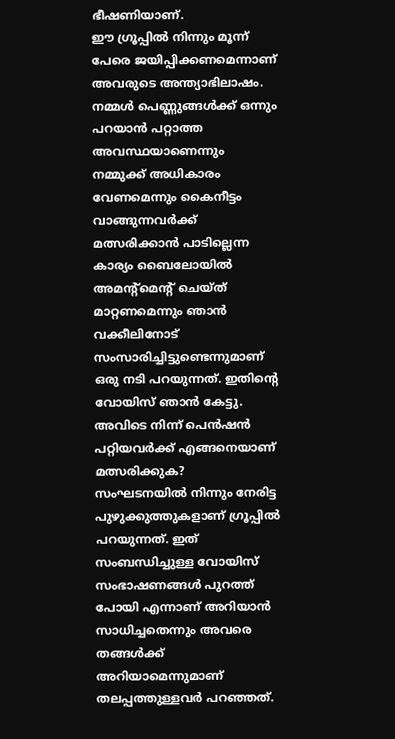ഭീഷണിയാണ്.
ഈ ഗ്രൂപ്പിൽ നിന്നും മൂന്ന് പേരെ ജയിപ്പിക്കണമെന്നാണ് അവരുടെ അന്ത്യാഭിലാഷം. നമ്മൾ പെണ്ണുങ്ങൾക്ക് ഒന്നും പറയാൻ പറ്റാത്ത അവസ്ഥയാണെന്നും നമ്മുക്ക് അധികാരം വേണമെന്നും കൈനീട്ടം വാങ്ങുന്നവർക്ക് മത്സരിക്കാൻ പാടില്ലെന്ന കാര്യം ബൈലോയിൽ അമന്റ്മെന്റ് ചെയ്ത് മാറ്റണമെന്നും ഞാൻ വക്കീലിനോട് സംസാരിച്ചിട്ടുണ്ടെന്നുമാണ് ഒരു നടി പറയുന്നത്. ഇതിന്റെ വോയിസ് ഞാൻ കേട്ടു. അവിടെ നിന്ന് പെൻഷൻ പറ്റിയവർക്ക് എങ്ങനെയാണ് മത്സരിക്കുക?
സംഘടനയിൽ നിന്നും നേരിട്ട പുഴുക്കുത്തുകളാണ് ഗ്രൂപ്പിൽ പറയുന്നത്. ഇത് സംബന്ധിച്ചുള്ള വോയിസ് സംഭാഷണങ്ങൾ പുറത്ത് പോയി എന്നാണ് അറിയാൻ സാധിച്ചതെന്നും അവരെ തങ്ങൾക്ക് അറിയാമെന്നുമാണ് തലപ്പത്തുള്ളവർ പറഞ്ഞത്.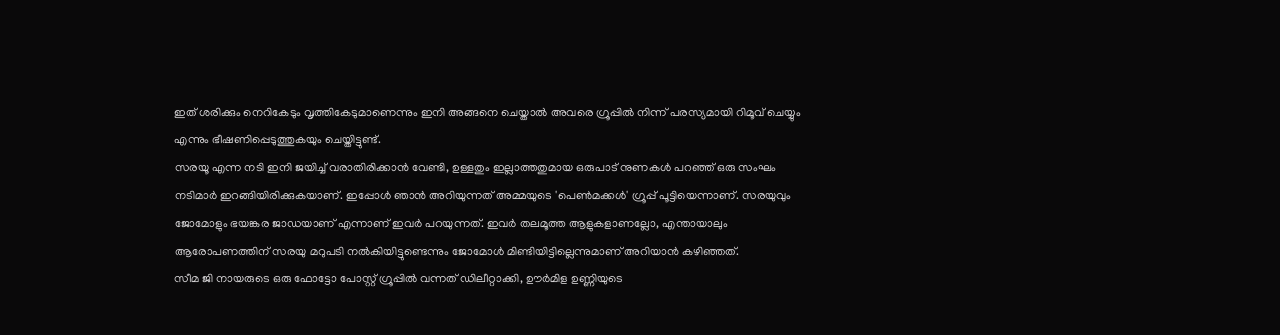ഇത് ശരിക്കും നെറികേടും വൃത്തികേടുമാണെന്നും ഇനി അങ്ങനെ ചെയ്താൽ അവരെ ഗ്രൂപ്പിൽ നിന്ന് പരസ്യമായി റിമൂവ് ചെയ്യും എന്നും ഭീഷണിപ്പെടുത്തുകയും ചെയ്തിട്ടുണ്ട്.
സരയൂ എന്ന നടി ഇനി ജയിച്ച് വരാതിരിക്കാൻ വേണ്ടി, ഉള്ളതും ഇല്ലാത്തതുമായ ഒരുപാട് നുണകൾ പറഞ്ഞ് ഒരു സംഘം നടിമാർ ഇറങ്ങിയിരിക്കുകയാണ്. ഇപ്പോൾ ഞാൻ അറിയുന്നത് അമ്മയുടെ 'പെൺമക്കൾ' ഗ്രൂപ്പ് പൂട്ടിയെന്നാണ്. സരയുവും ജോമോളും ഭയങ്കര ജാഡയാണ് എന്നാണ് ഇവർ പറയുന്നത്. ഇവർ തലമൂത്ത ആളുകളാണല്ലോ, എന്തായാലും ആരോപണത്തിന് സരയു മറുപടി നൽകിയിട്ടുണ്ടെന്നും ജോമോൾ മിണ്ടിയിട്ടില്ലെന്നുമാണ് അറിയാൻ കഴിഞ്ഞത്.
സീമ ജി നായരുടെ ഒരു ഫോട്ടോ പോസ്റ്റ് ഗ്രൂപ്പിൽ വന്നത് ഡിലീറ്റാക്കി, ഊർമിള ഉണ്ണിയുടെ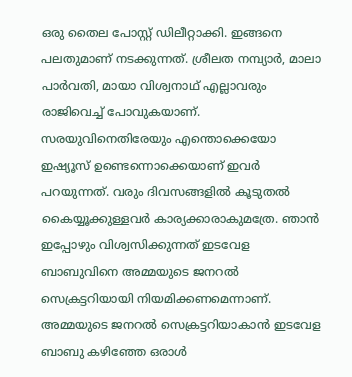ഒരു തൈല പോസ്റ്റ് ഡിലീറ്റാക്കി. ഇങ്ങനെ പലതുമാണ് നടക്കുന്നത്. ശ്രീലത നമ്പ്യാർ, മാലാ പാർവതി, മായാ വിശ്വനാഥ് എല്ലാവരും രാജിവെച്ച് പോവുകയാണ്. സരയുവിനെതിരേയും എന്തൊക്കെയോ ഇഷ്യൂസ് ഉണ്ടെന്നൊക്കെയാണ് ഇവർ പറയുന്നത്. വരും ദിവസങ്ങളിൽ കൂടുതൽ കൈയ്യൂക്കുള്ളവർ കാര്യക്കാരാകുമത്രേ. ഞാൻ ഇപ്പോഴും വിശ്വസിക്കുന്നത് ഇടവേള ബാബുവിനെ അമ്മയുടെ ജനറൽ സെക്രട്ടറിയായി നിയമിക്കണമെന്നാണ്.
അമ്മയുടെ ജനറൽ സെക്രട്ടറിയാകാൻ ഇടവേള ബാബു കഴിഞ്ഞേ ഒരാൾ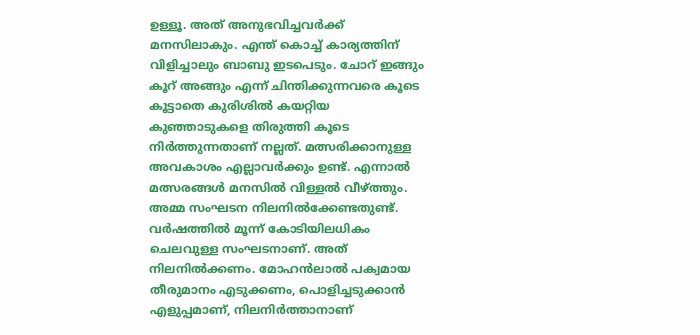ഉള്ളൂ. അത് അനുഭവിച്ചവർക്ക് മനസിലാകും. എന്ത് കൊച്ച് കാര്യത്തിന് വിളിച്ചാലും ബാബു ഇടപെടും. ചോറ് ഇങ്ങും കൂറ് അങ്ങും എന്ന് ചിന്തിക്കുന്നവരെ കൂടെ കൂട്ടാതെ കുരിശിൽ കയറ്റിയ കുഞ്ഞാടുകളെ തിരുത്തി കൂടെ നിർത്തുന്നതാണ് നല്ലത്. മത്സരിക്കാനുള്ള അവകാശം എല്ലാവർക്കും ഉണ്ട്. എന്നാൽ മത്സരങ്ങൾ മനസിൽ വിള്ളൽ വീഴ്ത്തും. അമ്മ സംഘടന നിലനിൽക്കേണ്ടതുണ്ട്. വർഷത്തിൽ മൂന്ന് കോടിയിലധികം ചെലവുള്ള സംഘടനാണ്. അത് നിലനിൽക്കണം. മോഹൻലാൽ പക്വമായ തീരുമാനം എടുക്കണം, പൊളിച്ചടുക്കാൻ എളുപ്പമാണ്, നിലനിർത്താനാണ്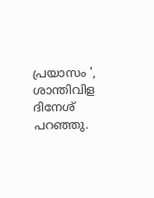പ്രയാസം ', ശാന്തിവിള ദിനേശ് പറഞ്ഞു.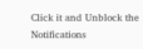Click it and Unblock the Notifications